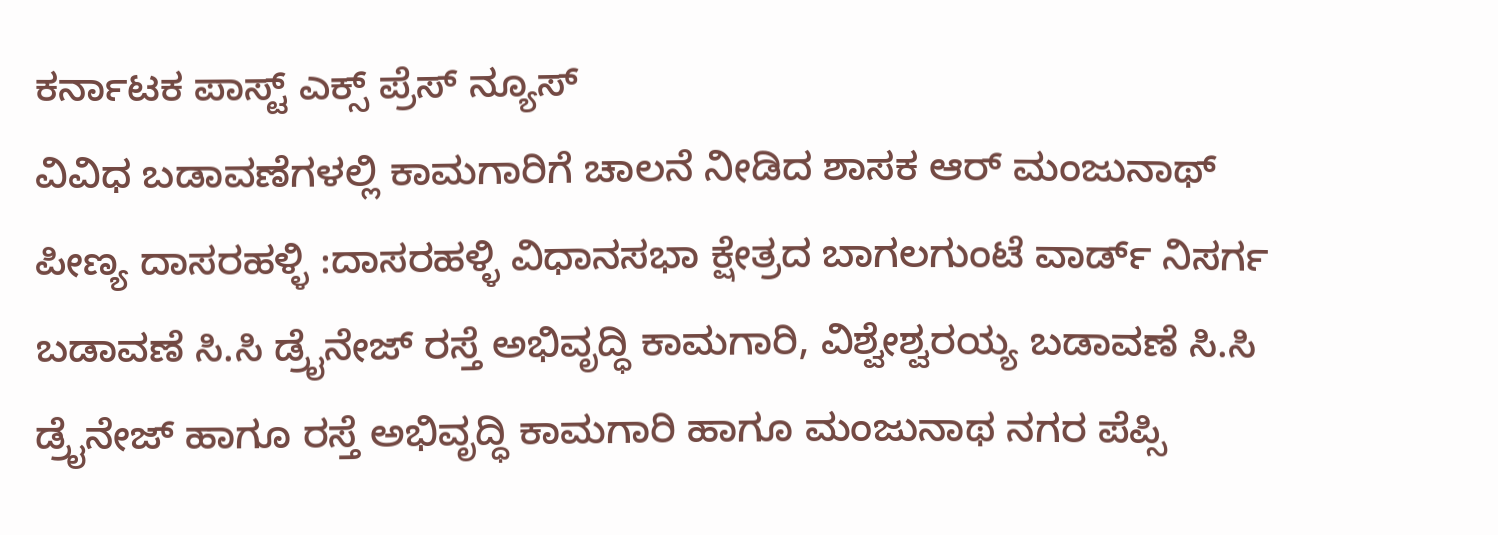ಕರ್ನಾಟಕ ಪಾಸ್ಟ್ ಎಕ್ಸ್ ಪ್ರೆಸ್ ನ್ಯೂಸ್
ವಿವಿಧ ಬಡಾವಣೆಗಳಲ್ಲಿ ಕಾಮಗಾರಿಗೆ ಚಾಲನೆ ನೀಡಿದ ಶಾಸಕ ಆರ್ ಮಂಜುನಾಥ್
ಪೀಣ್ಯ ದಾಸರಹಳ್ಳಿ :ದಾಸರಹಳ್ಳಿ ವಿಧಾನಸಭಾ ಕ್ಷೇತ್ರದ ಬಾಗಲಗುಂಟೆ ವಾರ್ಡ್ ನಿಸರ್ಗ ಬಡಾವಣೆ ಸಿ.ಸಿ ಡ್ರೈನೇಜ್ ರಸ್ತೆ ಅಭಿವೃದ್ಧಿ ಕಾಮಗಾರಿ, ವಿಶ್ವೇಶ್ವರಯ್ಯ ಬಡಾವಣೆ ಸಿ.ಸಿ ಡ್ರೈನೇಜ್ ಹಾಗೂ ರಸ್ತೆ ಅಭಿವೃದ್ಧಿ ಕಾಮಗಾರಿ ಹಾಗೂ ಮಂಜುನಾಥ ನಗರ ಪೆಪ್ಸಿ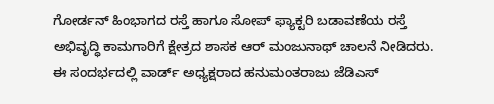ಗೋರ್ಡನ್ ಹಿಂಭಾಗದ ರಸ್ತೆ ಹಾಗೂ ಸೋಪ್ ಫ್ಯಾಕ್ಟರಿ ಬಡಾವಣೆಯ ರಸ್ತೆ ಅಭಿವೃದ್ಧಿ ಕಾಮಗಾರಿಗೆ ಕ್ಷೇತ್ರದ ಶಾಸಕ ಆರ್ ಮಂಜುನಾಥ್ ಚಾಲನೆ ನೀಡಿದರು.
ಈ ಸಂದರ್ಭದಲ್ಲಿ ವಾರ್ಡ್ ಅಧ್ಯಕ್ಷರಾದ ಹನುಮಂತರಾಜು ಜೆಡಿಎಸ್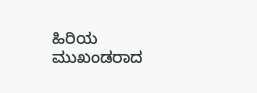ಹಿರಿಯ ಮುಖಂಡರಾದ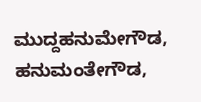ಮುದ್ದಹನುಮೇಗೌಡ, ಹನುಮಂತೇಗೌಡ,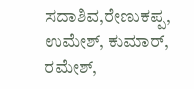ಸದಾಶಿವ,ರೇಣುಕಪ್ಪ, ಉಮೇಶ್, ಕುಮಾರ್, ರಮೇಶ್,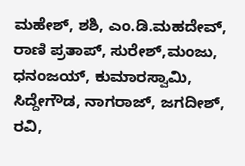ಮಹೇಶ್, ಶಶಿ, ಎಂ.ಡಿ.ಮಹದೇವ್, ರಾಣಿ ಪ್ರತಾಪ್, ಸುರೇಶ್,ಮಂಜು, ಧನಂಜಯ್, ಕುಮಾರಸ್ವಾಮಿ, ಸಿದ್ದೇಗೌಡ, ನಾಗರಾಜ್, ಜಗದೀಶ್, ರವಿ,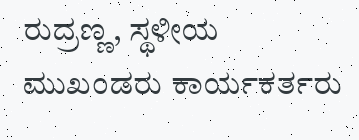ರುದ್ರಣ್ಣ, ಸ್ಥಳೀಯ ಮುಖಂಡರು ಕಾರ್ಯಕರ್ತರು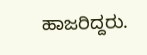ಹಾಜರಿದ್ದರು.